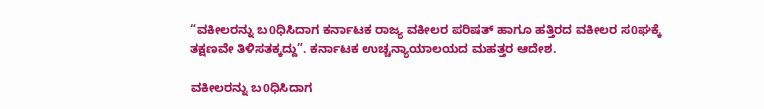“ವಕೀಲರನ್ನು ಬ0ಧಿಸಿದಾಗ ಕರ್ನಾಟಕ ರಾಜ್ಯ ವಕೀಲರ ಪರಿಷತ್ ಹಾಗೂ ಹತ್ತಿರದ ವಕೀಲರ ಸ0ಘಕ್ಕೆ ತಕ್ಷಣವೇ ತಿಳಿಸತಕ್ಕದ್ದು”. ಕರ್ನಾಟಕ ಉಚ್ಚನ್ಯಾಯಾಲಯದ ಮಹತ್ತರ ಆದೇಶ.

ವಕೀಲರನ್ನು ಬ0ಧಿಸಿದಾಗ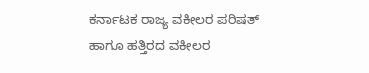ಕರ್ನಾಟಕ ರಾಜ್ಯ ವಕೀಲರ ಪರಿಷತ್ ಹಾಗೂ ಹತ್ತಿರದ ವಕೀಲರ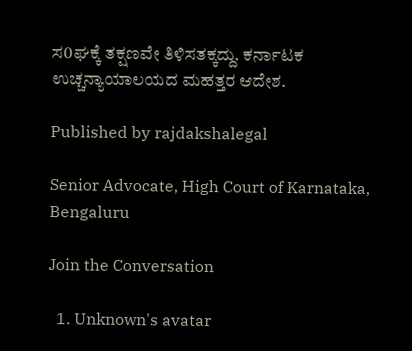ಸ0ಘಕ್ಕೆ ತಕ್ಷಣವೇ ತಿಳಿಸತಕ್ಕದ್ದು. ಕರ್ನಾಟಕ ಉಚ್ಚನ್ಯಾಯಾಲಯದ ಮಹತ್ತರ ಆದೇಶ.

Published by rajdakshalegal

Senior Advocate, High Court of Karnataka, Bengaluru

Join the Conversation

  1. Unknown's avatar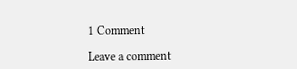1 Comment

Leave a comment